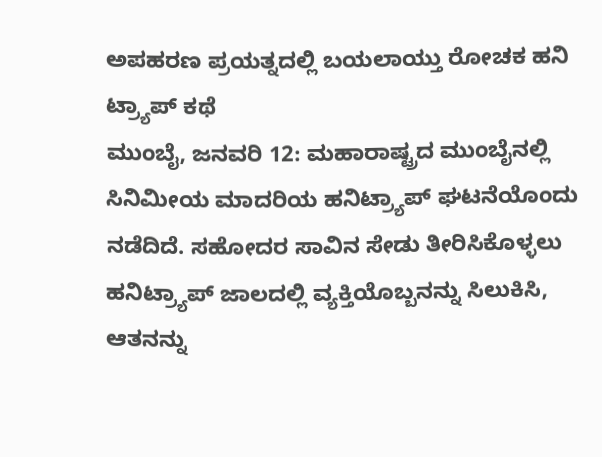ಅಪಹರಣ ಪ್ರಯತ್ನದಲ್ಲಿ ಬಯಲಾಯ್ತು ರೋಚಕ ಹನಿ ಟ್ರ್ಯಾಪ್ ಕಥೆ
ಮುಂಬೈ, ಜನವರಿ 12: ಮಹಾರಾಷ್ಟ್ರದ ಮುಂಬೈನಲ್ಲಿ ಸಿನಿಮೀಯ ಮಾದರಿಯ ಹನಿಟ್ರ್ಯಾಪ್ ಘಟನೆಯೊಂದು ನಡೆದಿದೆ. ಸಹೋದರ ಸಾವಿನ ಸೇಡು ತೀರಿಸಿಕೊಳ್ಳಲು ಹನಿಟ್ರ್ಯಾಪ್ ಜಾಲದಲ್ಲಿ ವ್ಯಕ್ತಿಯೊಬ್ಬನನ್ನು ಸಿಲುಕಿಸಿ, ಆತನನ್ನು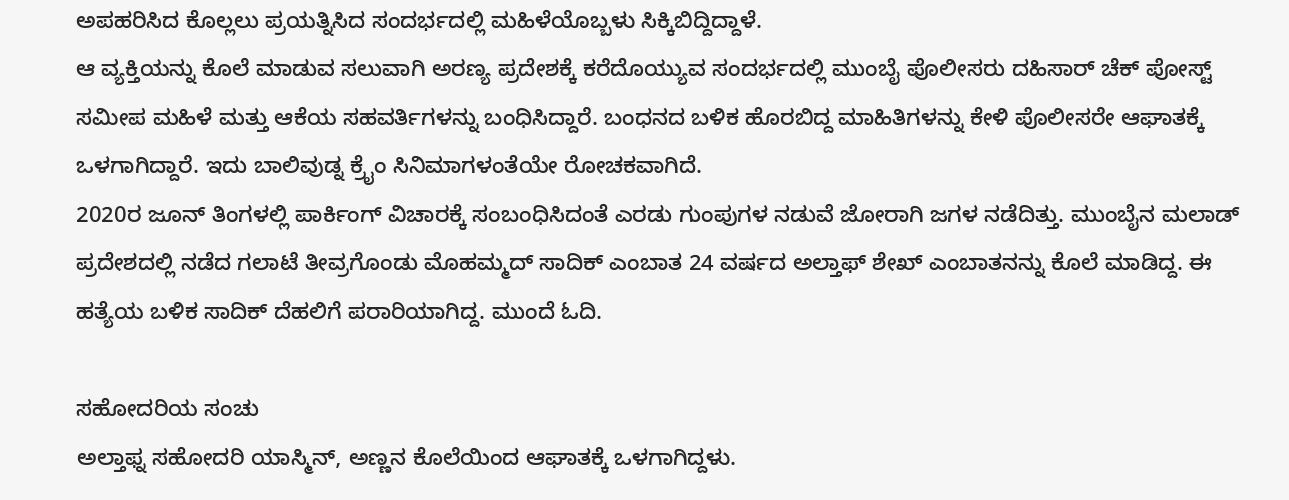ಅಪಹರಿಸಿದ ಕೊಲ್ಲಲು ಪ್ರಯತ್ನಿಸಿದ ಸಂದರ್ಭದಲ್ಲಿ ಮಹಿಳೆಯೊಬ್ಬಳು ಸಿಕ್ಕಿಬಿದ್ದಿದ್ದಾಳೆ.
ಆ ವ್ಯಕ್ತಿಯನ್ನು ಕೊಲೆ ಮಾಡುವ ಸಲುವಾಗಿ ಅರಣ್ಯ ಪ್ರದೇಶಕ್ಕೆ ಕರೆದೊಯ್ಯುವ ಸಂದರ್ಭದಲ್ಲಿ ಮುಂಬೈ ಪೊಲೀಸರು ದಹಿಸಾರ್ ಚೆಕ್ ಪೋಸ್ಟ್ ಸಮೀಪ ಮಹಿಳೆ ಮತ್ತು ಆಕೆಯ ಸಹವರ್ತಿಗಳನ್ನು ಬಂಧಿಸಿದ್ದಾರೆ. ಬಂಧನದ ಬಳಿಕ ಹೊರಬಿದ್ದ ಮಾಹಿತಿಗಳನ್ನು ಕೇಳಿ ಪೊಲೀಸರೇ ಆಘಾತಕ್ಕೆ ಒಳಗಾಗಿದ್ದಾರೆ. ಇದು ಬಾಲಿವುಡ್ನ ಕ್ರೈಂ ಸಿನಿಮಾಗಳಂತೆಯೇ ರೋಚಕವಾಗಿದೆ.
2020ರ ಜೂನ್ ತಿಂಗಳಲ್ಲಿ ಪಾರ್ಕಿಂಗ್ ವಿಚಾರಕ್ಕೆ ಸಂಬಂಧಿಸಿದಂತೆ ಎರಡು ಗುಂಪುಗಳ ನಡುವೆ ಜೋರಾಗಿ ಜಗಳ ನಡೆದಿತ್ತು. ಮುಂಬೈನ ಮಲಾಡ್ ಪ್ರದೇಶದಲ್ಲಿ ನಡೆದ ಗಲಾಟೆ ತೀವ್ರಗೊಂಡು ಮೊಹಮ್ಮದ್ ಸಾದಿಕ್ ಎಂಬಾತ 24 ವರ್ಷದ ಅಲ್ತಾಫ್ ಶೇಖ್ ಎಂಬಾತನನ್ನು ಕೊಲೆ ಮಾಡಿದ್ದ. ಈ ಹತ್ಯೆಯ ಬಳಿಕ ಸಾದಿಕ್ ದೆಹಲಿಗೆ ಪರಾರಿಯಾಗಿದ್ದ. ಮುಂದೆ ಓದಿ.

ಸಹೋದರಿಯ ಸಂಚು
ಅಲ್ತಾಫ್ನ ಸಹೋದರಿ ಯಾಸ್ಮಿನ್, ಅಣ್ಣನ ಕೊಲೆಯಿಂದ ಆಘಾತಕ್ಕೆ ಒಳಗಾಗಿದ್ದಳು.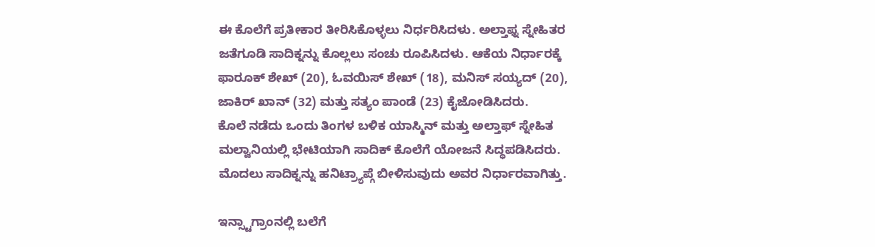ಈ ಕೊಲೆಗೆ ಪ್ರತೀಕಾರ ತೀರಿಸಿಕೊಳ್ಳಲು ನಿರ್ಧರಿಸಿದಳು. ಅಲ್ತಾಫ್ನ ಸ್ನೇಹಿತರ ಜತೆಗೂಡಿ ಸಾದಿಕ್ನನ್ನು ಕೊಲ್ಲಲು ಸಂಚು ರೂಪಿಸಿದಳು. ಆಕೆಯ ನಿರ್ಧಾರಕ್ಕೆ ಫಾರೂಕ್ ಶೇಖ್ (20), ಓವಯಿಸ್ ಶೇಖ್ (18), ಮನಿಸ್ ಸಯ್ಯದ್ (20), ಜಾಕಿರ್ ಖಾನ್ (32) ಮತ್ತು ಸತ್ಯಂ ಪಾಂಡೆ (23) ಕೈಜೋಡಿಸಿದರು.
ಕೊಲೆ ನಡೆದು ಒಂದು ತಿಂಗಳ ಬಳಿಕ ಯಾಸ್ಮಿನ್ ಮತ್ತು ಅಲ್ತಾಫ್ ಸ್ನೇಹಿತ ಮಲ್ವಾನಿಯಲ್ಲಿ ಭೇಟಿಯಾಗಿ ಸಾದಿಕ್ ಕೊಲೆಗೆ ಯೋಜನೆ ಸಿದ್ಧಪಡಿಸಿದರು. ಮೊದಲು ಸಾದಿಕ್ನನ್ನು ಹನಿಟ್ರ್ಯಾಪ್ಗೆ ಬೀಳಿಸುವುದು ಅವರ ನಿರ್ಧಾರವಾಗಿತ್ತು.

ಇನ್ಸ್ಟಾಗ್ರಾಂನಲ್ಲಿ ಬಲೆಗೆ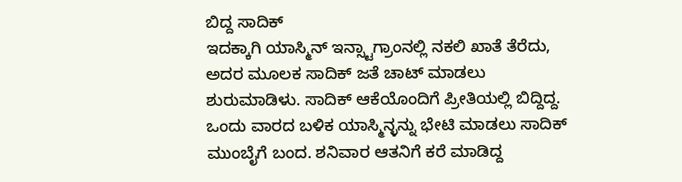ಬಿದ್ದ ಸಾದಿಕ್
ಇದಕ್ಕಾಗಿ ಯಾಸ್ಮಿನ್ ಇನ್ಸ್ಟಾಗ್ರಾಂನಲ್ಲಿ ನಕಲಿ ಖಾತೆ ತೆರೆದು, ಅದರ ಮೂಲಕ ಸಾದಿಕ್ ಜತೆ ಚಾಟ್ ಮಾಡಲು ಶುರುಮಾಡಿಳು. ಸಾದಿಕ್ ಆಕೆಯೊಂದಿಗೆ ಪ್ರೀತಿಯಲ್ಲಿ ಬಿದ್ದಿದ್ದ. ಒಂದು ವಾರದ ಬಳಿಕ ಯಾಸ್ಮಿನ್ಳನ್ನು ಭೇಟಿ ಮಾಡಲು ಸಾದಿಕ್ ಮುಂಬೈಗೆ ಬಂದ. ಶನಿವಾರ ಆತನಿಗೆ ಕರೆ ಮಾಡಿದ್ದ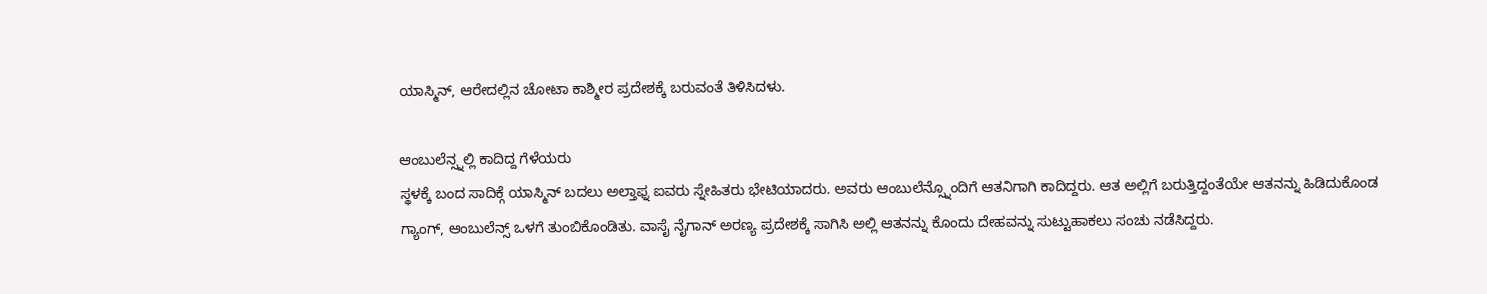ಯಾಸ್ಮಿನ್, ಆರೇದಲ್ಲಿನ ಚೋಟಾ ಕಾಶ್ಮೀರ ಪ್ರದೇಶಕ್ಕೆ ಬರುವಂತೆ ತಿಳಿಸಿದಳು.

ಆಂಬುಲೆನ್ಸ್ನಲ್ಲಿ ಕಾದಿದ್ದ ಗೆಳೆಯರು
ಸ್ಥಳಕ್ಕೆ ಬಂದ ಸಾದಿಕ್ಗೆ ಯಾಸ್ಮಿನ್ ಬದಲು ಅಲ್ತಾಫ್ನ ಐವರು ಸ್ನೇಹಿತರು ಭೇಟಿಯಾದರು. ಅವರು ಆಂಬುಲೆನ್ಸ್ನೊಂದಿಗೆ ಆತನಿಗಾಗಿ ಕಾದಿದ್ದರು. ಆತ ಅಲ್ಲಿಗೆ ಬರುತ್ತಿದ್ದಂತೆಯೇ ಆತನನ್ನು ಹಿಡಿದುಕೊಂಡ ಗ್ಯಾಂಗ್, ಆಂಬುಲೆನ್ಸ್ ಒಳಗೆ ತುಂಬಿಕೊಂಡಿತು. ವಾಸೈ ನೈಗಾನ್ ಅರಣ್ಯ ಪ್ರದೇಶಕ್ಕೆ ಸಾಗಿಸಿ ಅಲ್ಲಿ ಆತನನ್ನು ಕೊಂದು ದೇಹವನ್ನು ಸುಟ್ಟುಹಾಕಲು ಸಂಚು ನಡೆಸಿದ್ದರು.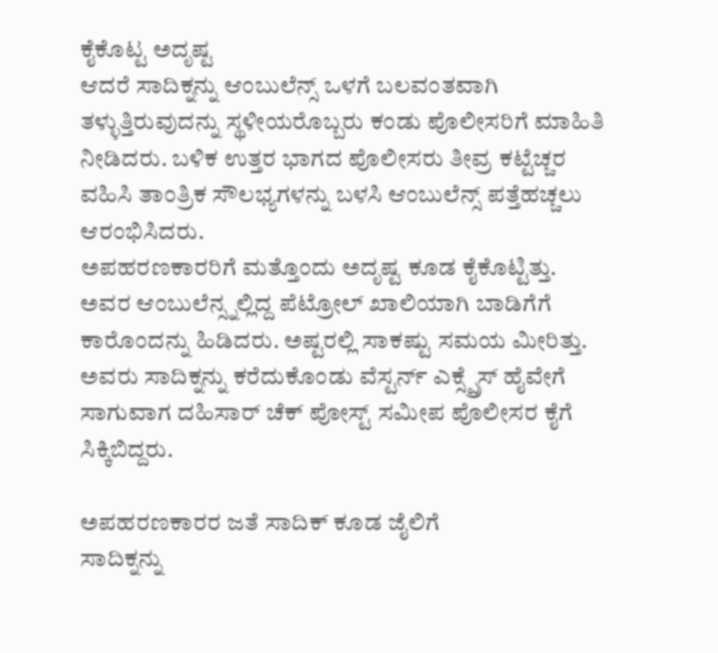ಕೈಕೊಟ್ಟ ಅದೃಷ್ಟ
ಆದರೆ ಸಾದಿಕ್ನನ್ನು ಆಂಬುಲೆನ್ಸ್ ಒಳಗೆ ಬಲವಂತವಾಗಿ ತಳ್ಳುತ್ತಿರುವುದನ್ನು ಸ್ಥಳೀಯರೊಬ್ಬರು ಕಂಡು ಪೊಲೀಸರಿಗೆ ಮಾಹಿತಿ ನೀಡಿದರು. ಬಳಿಕ ಉತ್ತರ ಭಾಗದ ಪೊಲೀಸರು ತೀವ್ರ ಕಟ್ಟೆಚ್ಚರ ವಹಿಸಿ ತಾಂತ್ರಿಕ ಸೌಲಭ್ಯಗಳನ್ನು ಬಳಸಿ ಆಂಬುಲೆನ್ಸ್ ಪತ್ತೆಹಚ್ಚಲು ಆರಂಭಿಸಿದರು.
ಅಪಹರಣಕಾರರಿಗೆ ಮತ್ತೊಂದು ಅದೃಷ್ಟ ಕೂಡ ಕೈಕೊಟ್ಟಿತ್ತು. ಅವರ ಆಂಬುಲೆನ್ಸ್ನಲ್ಲಿದ್ದ ಪೆಟ್ರೋಲ್ ಖಾಲಿಯಾಗಿ ಬಾಡಿಗೆಗೆ ಕಾರೊಂದನ್ನು ಹಿಡಿದರು. ಅಷ್ಟರಲ್ಲಿ ಸಾಕಷ್ಟು ಸಮಯ ಮೀರಿತ್ತು. ಅವರು ಸಾದಿಕ್ನನ್ನು ಕರೆದುಕೊಂಡು ವೆಸ್ಟರ್ನ್ ಎಕ್ಸ್ಪ್ರೆಸ್ ಹೈವೇಗೆ ಸಾಗುವಾಗ ದಹಿಸಾರ್ ಚೆಕ್ ಪೋಸ್ಟ್ ಸಮೀಪ ಪೊಲೀಸರ ಕೈಗೆ ಸಿಕ್ಕಿಬಿದ್ದರು.

ಅಪಹರಣಕಾರರ ಜತೆ ಸಾದಿಕ್ ಕೂಡ ಜೈಲಿಗೆ
ಸಾದಿಕ್ನನ್ನು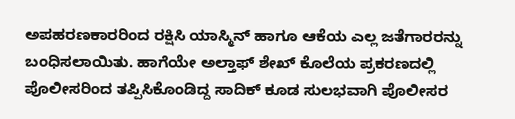ಅಪಹರಣಕಾರರಿಂದ ರಕ್ಷಿಸಿ ಯಾಸ್ಮಿನ್ ಹಾಗೂ ಆಕೆಯ ಎಲ್ಲ ಜತೆಗಾರರನ್ನು ಬಂಧಿಸಲಾಯಿತು. ಹಾಗೆಯೇ ಅಲ್ತಾಫ್ ಶೇಖ್ ಕೊಲೆಯ ಪ್ರಕರಣದಲ್ಲಿ ಪೊಲೀಸರಿಂದ ತಪ್ಪಿಸಿಕೊಂಡಿದ್ದ ಸಾದಿಕ್ ಕೂಡ ಸುಲಭವಾಗಿ ಪೊಲೀಸರ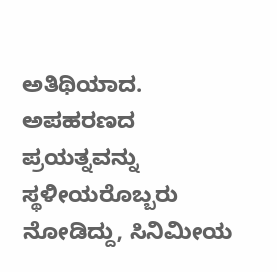ಅತಿಥಿಯಾದ. ಅಪಹರಣದ ಪ್ರಯತ್ನವನ್ನು ಸ್ಥಳೀಯರೊಬ್ಬರು ನೋಡಿದ್ದು, ಸಿನಿಮೀಯ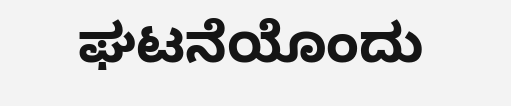ಘಟನೆಯೊಂದು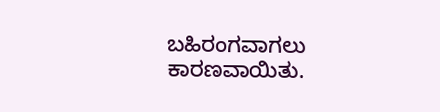ಬಹಿರಂಗವಾಗಲು ಕಾರಣವಾಯಿತು.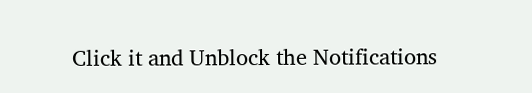Click it and Unblock the Notifications